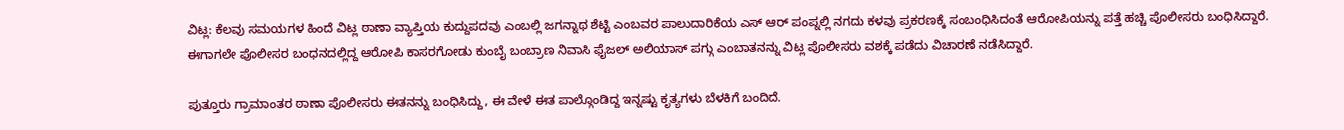ವಿಟ್ಲ: ಕೆಲವು ಸಮಯಗಳ ಹಿಂದೆ ವಿಟ್ಲ ಠಾಣಾ ವ್ಯಾಪ್ತಿಯ ಕುದ್ದುಪದವು ಎಂಬಲ್ಲಿ ಜಗನ್ನಾಥ ಶೆಟ್ಟಿ ಎಂಬವರ ಪಾಲುದಾರಿಕೆಯ ಎಸ್ ಆರ್ ಪಂಪ್ನಲ್ಲಿ ನಗದು ಕಳವು ಪ್ರಕರಣಕ್ಕೆ ಸಂಬಂಧಿಸಿದಂತೆ ಆರೋಪಿಯನ್ನು ಪತ್ತೆ ಹಚ್ಚಿ ಪೊಲೀಸರು ಬಂಧಿಸಿದ್ದಾರೆ.
ಈಗಾಗಲೇ ಪೊಲೀಸರ ಬಂಧನದಲ್ಲಿದ್ದ ಆರೋಪಿ ಕಾಸರಗೋಡು ಕುಂಬೈ ಬಂಬ್ರಾಣ ನಿವಾಸಿ ಫೈಜಲ್ ಅಲಿಯಾಸ್ ಪಗ್ಗು ಎಂಬಾತನನ್ನು ವಿಟ್ಲ ಪೊಲೀಸರು ವಶಕ್ಕೆ ಪಡೆದು ವಿಚಾರಣೆ ನಡೆಸಿದ್ದಾರೆ.

ಪುತ್ತೂರು ಗ್ರಾಮಾಂತರ ಠಾಣಾ ಪೊಲೀಸರು ಈತನನ್ನು ಬಂಧಿಸಿದ್ದು, ಈ ವೇಳೆ ಈತ ಪಾಲ್ಗೊಂಡಿದ್ದ ಇನ್ನಷ್ಟು ಕೃತ್ಯಗಳು ಬೆಳಕಿಗೆ ಬಂದಿದೆ.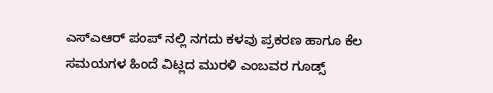ಎಸ್ಎಆರ್ ಪಂಪ್ ನಲ್ಲಿ ನಗದು ಕಳವು ಪ್ರಕರಣ ಹಾಗೂ ಕೆಲ ಸಮಯಗಳ ಹಿಂದೆ ವಿಟ್ಲದ ಮುರಳಿ ಎಂಬವರ ಗೂಡ್ಸ್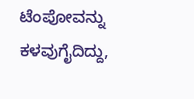ಟೆಂಪೋವನ್ನು ಕಳವುಗೈದಿದ್ದು,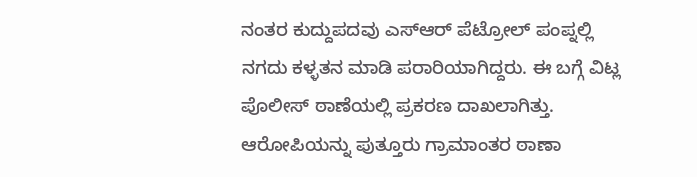ನಂತರ ಕುದ್ದುಪದವು ಎಸ್ಆರ್ ಪೆಟ್ರೋಲ್ ಪಂಪ್ನಲ್ಲಿ ನಗದು ಕಳ್ಳತನ ಮಾಡಿ ಪರಾರಿಯಾಗಿದ್ದರು. ಈ ಬಗ್ಗೆ ವಿಟ್ಲ ಪೊಲೀಸ್ ಠಾಣೆಯಲ್ಲಿ ಪ್ರಕರಣ ದಾಖಲಾಗಿತ್ತು.
ಆರೋಪಿಯನ್ನು ಪುತ್ತೂರು ಗ್ರಾಮಾಂತರ ಠಾಣಾ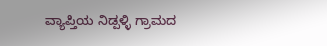ವ್ಯಾಪ್ತಿಯ ನಿಡ್ಪಳ್ಳಿ ಗ್ರಾಮದ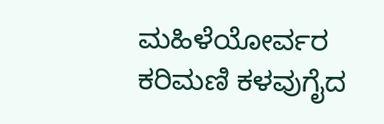ಮಹಿಳೆಯೋರ್ವರ ಕರಿಮಣಿ ಕಳವುಗೈದ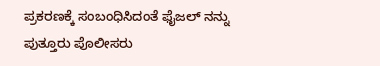ಪ್ರಕರಣಕ್ಕೆ ಸಂಬಂಧಿಸಿದಂತೆ ಫೈಜಲ್ ನನ್ನು ಪುತ್ತೂರು ಪೊಲೀಸರು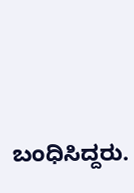ಬಂಧಿಸಿದ್ದರು.